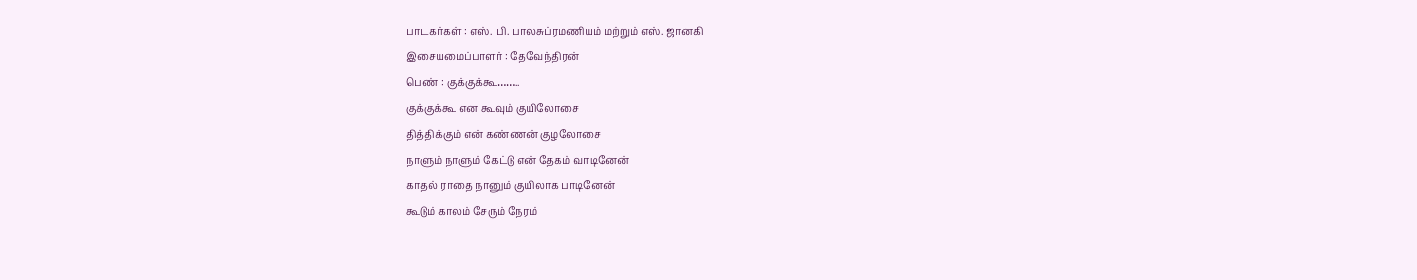பாடகர்கள் : எஸ். பி. பாலசுப்ரமணியம் மற்றும் எஸ். ஜானகி
இசையமைப்பாளர் : தேவேந்திரன்
பெண் : குக்குக்கூ……..
குக்குக்கூ என கூவும் குயிலோசை
தித்திக்கும் என் கண்ணன் குழலோசை
நாளும் நாளும் கேட்டு என் தேகம் வாடினேன்
காதல் ராதை நானும் குயிலாக பாடினேன்
கூடும் காலம் சேரும் நேரம்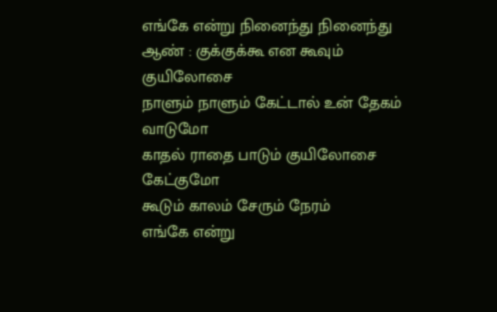எங்கே என்று நினைந்து நினைந்து
ஆண் : குக்குக்கூ என கூவும் குயிலோசை
நாளும் நாளும் கேட்டால் உன் தேகம் வாடுமோ
காதல் ராதை பாடும் குயிலோசை கேட்குமோ
கூடும் காலம் சேரும் நேரம்
எங்கே என்று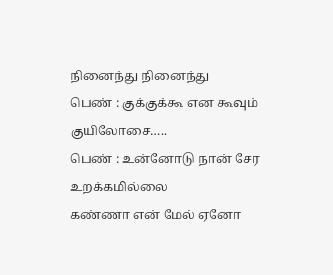நினைந்து நினைந்து
பெண் : குக்குக்கூ என கூவும் குயிலோசை…..
பெண் : உன்னோடு நான் சேர உறக்கமில்லை
கண்ணா என் மேல் ஏனோ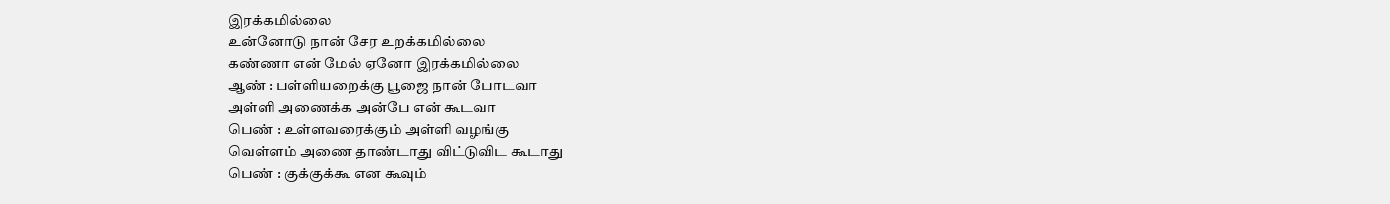இரக்கமில்லை
உன்னோடு நான் சேர உறக்கமில்லை
கண்ணா என் மேல் ஏனோ இரக்கமில்லை
ஆண் : பள்ளியறைக்கு பூஜை நான் போடவா
அள்ளி அணைக்க அன்பே என் கூடவா
பெண் : உள்ளவரைக்கும் அள்ளி வழங்கு
வெள்ளம் அணை தாண்டாது விட்டுவிட கூடாது
பெண் : குக்குக்கூ என கூவும்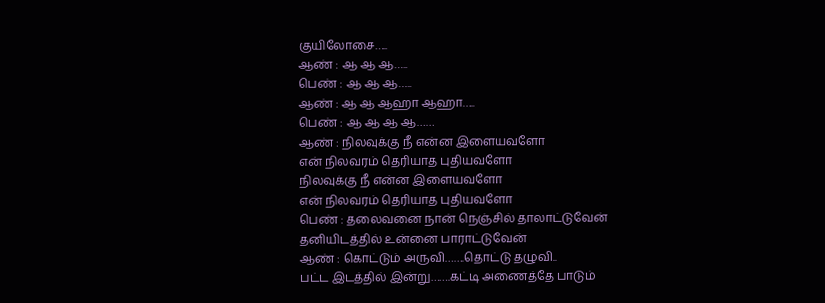குயிலோசை…..
ஆண் : ஆ ஆ ஆ…..
பெண் : ஆ ஆ ஆ…..
ஆண் : ஆ ஆ ஆஹா ஆஹா…..
பெண் : ஆ ஆ ஆ ஆ……
ஆண் : நிலவுக்கு நீ என்ன இளையவளோ
என் நிலவரம் தெரியாத புதியவளோ
நிலவுக்கு நீ என்ன இளையவளோ
என் நிலவரம் தெரியாத புதியவளோ
பெண் : தலைவனை நான் நெஞ்சில் தாலாட்டுவேன்
தனியிடத்தில் உன்னை பாராட்டுவேன்
ஆண் : கொட்டும் அருவி…….தொட்டு தழுவி..
பட்ட இடத்தில் இன்று…….கட்டி அணைத்தே பாடும்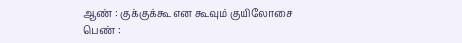ஆண் : குக்குக்கூ என கூவும் குயிலோசை
பெண் :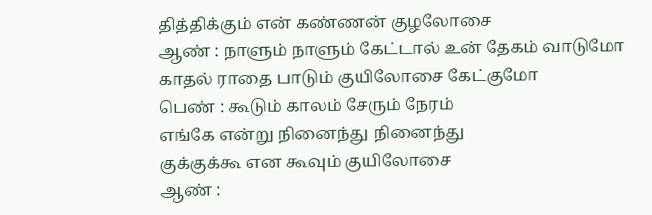தித்திக்கும் என் கண்ணன் குழலோசை
ஆண் : நாளும் நாளும் கேட்டால் உன் தேகம் வாடுமோ
காதல் ராதை பாடும் குயிலோசை கேட்குமோ
பெண் : கூடும் காலம் சேரும் நேரம்
எங்கே என்று நினைந்து நினைந்து
குக்குக்கூ என கூவும் குயிலோசை
ஆண் :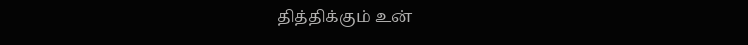தித்திக்கும் உன்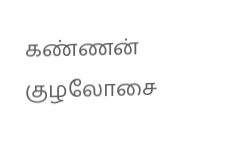கண்ணன் குழலோசை